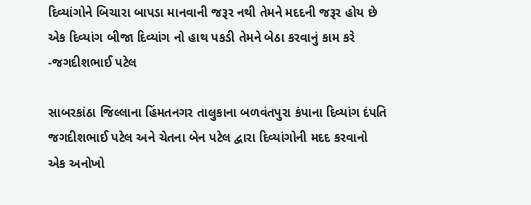દિવ્યાંગોને બિચારા બાપડા માનવાની જરૂર નથી તેમને મદદની જરૂર હોય છે એક દિવ્યાંગ બીજા દિવ્યાંગ નો હાથ પકડી તેમને બેઠા કરવાનું કામ કરે -જગદીશભાઈ પટેલ

સાબરકાંઠા જિલ્લાના હિંમતનગર તાલુકાના બળવંતપુરા કંપાના દિવ્યાંગ દંપતિ જગદીશભાઈ પટેલ અને ચેતના બેન પટેલ દ્વારા દિવ્યાંગોની મદદ કરવાનો એક અનોખો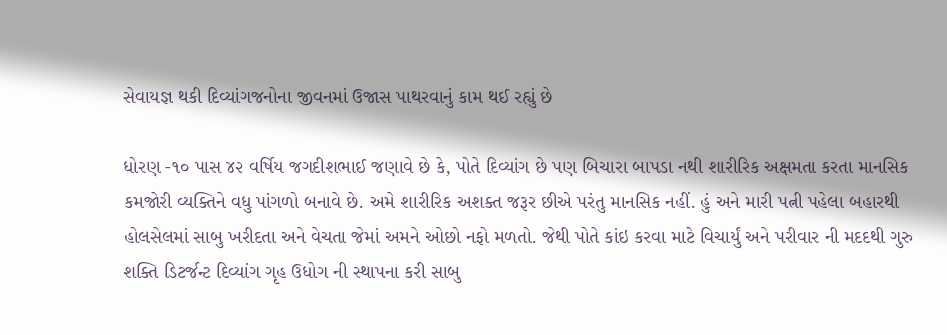સેવાયજ્ઞ થકી દિવ્યાંગજનોના જીવનમાં ઉજાસ પાથરવાનું કામ થઈ રહ્યું છે

ધોરણ -૧૦ પાસ ૪૨ વર્ષિય જગદીશભાઈ જણાવે છે કે, પોતે દિવ્યાંગ છે પણ બિચારા બાપડા નથી શારીરિક અક્ષમતા કરતા માનસિક કમજોરી વ્યક્તિને વધુ પાંગળો બનાવે છે. અમે શારીરિક અશક્ત જરૂર છીએ પરંતુ માનસિક નહીં. હું અને મારી પત્ની પહેલા બહારથી હોલસેલમાં સાબુ ખરીદતા અને વેચતા જેમાં અમને ઓછો નફો મળતો. જેથી પોતે કાંઇ કરવા માટે વિચાર્યું અને પરીવાર ની મદદથી ગુરુ શક્તિ ડિટર્જન્ટ દિવ્યાંગ ગૃહ ઉધોગ ની સ્થાપના કરી સાબુ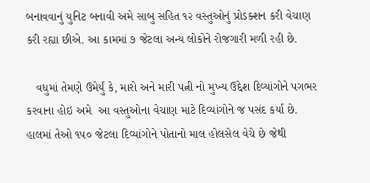બનાવવાનું યુનિટ બનાવી અમે સાબુ સહિત ૧૨ વસ્તુઓનું પ્રોડક્શન કરી વેચાણ કરી રહ્યા છીએ. આ કામમાં ૭ જેટલા અન્ય લોકોને રોજગારી મળી રહી છે.

   વધુમાં તેમણે ઉમેર્યું કે, મારો અને મારી પત્ની નો મુખ્ય ઉદ્દેશ દિવ્યાંગોને પગભર કરવાના હોઇ અમે  આ વસ્તુઓના વેચાણ માટે દિવ્યાંગોને જ પસંદ કર્યા છે. હાલમાં તેઓ ૧૫૦ જેટલા દિવ્યાંગોને પોતાનો માલ હોલસેલ વેચે છે જેથી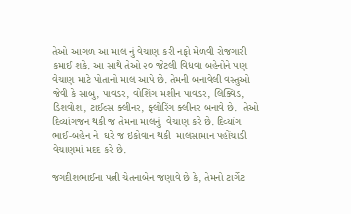તેઓ આગળ આ માલ નું વેચાણ કરી નફો મેળવી રોજગારી કમાઈ શકે. આ સાથે તેઓ ૨૦ જેટલી વિધવા બહેનોને પણ વેચાણ માટે પોતાનો માલ આપે છે. તેમની બનાવેલી વસ્તુઓ જેવી કે સાબુ, પાવડર, વોશિંગ મશીન પાવડર, લિક્વિડ, ડિશવોશ, ટાઈલ્સ ક્લીનર, ફ્લોરિંગ ક્લીનર બનાવે છે.  તેઓ દિવ્યાંગજન થકી જ તેમના માલનું  વેચાણ કરે છે. દિવ્યાંગ ભાઈ-બહેન ને  ઘરે જ ઇકોવાન થકી  માલસામાન પહોંચાડી વેચાણમાં મદદ કરે છે.

જગદીશભાઈના પત્ની ચેતનાબેન જણાવે છે કે, તેમનો ટાર્ગેટ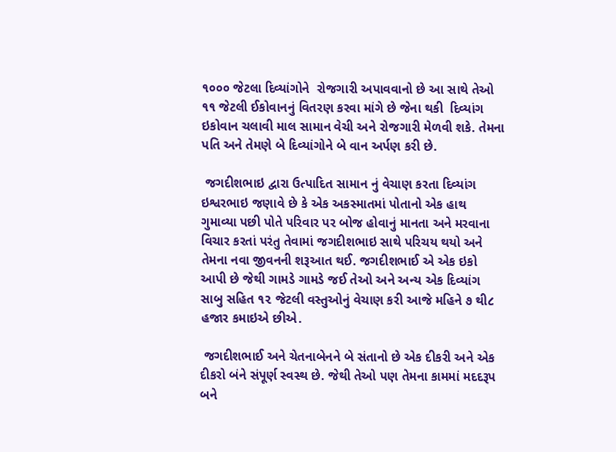૧૦૦૦ જેટલા દિવ્યાંગોને  રોજગારી અપાવવાનો છે આ સાથે તેઓ ૧૧ જેટલી ઈકોવાનનું વિતરણ કરવા માંગે છે જેના થકી  દિવ્યાંગ ઇકોવાન ચલાવી માલ સામાન વેચી અને રોજગારી મેળવી શકે. તેમના પતિ અને તેમણે બે દિવ્યાંગોને બે વાન અર્પણ કરી છે.

 જગદીશભાઇ દ્વારા ઉત્પાદિત સામાન નું વેચાણ કરતા દિવ્યાંગ ઇશ્વરભાઇ જણાવે છે કે એક અકસ્માતમાં પોતાનો એક હાથ ગુમાવ્યા પછી પોતે પરિવાર પર બોજ હોવાનું માનતા અને મરવાના વિચાર કરતાં પરંતુ તેવામાં જગદીશભાઇ સાથે પરિચય થયો અને તેમના નવા જીવનની શરૂઆત થઈ. જગદીશભાઈ એ એક ઇકો આપી છે જેથી ગામડે ગામડે જઈ તેઓ અને અન્ય એક દિવ્યાંગ સાબુ સહિત ૧૨ જેટલી વસ્તુઓનું વેચાણ કરી આજે મહિને ૭ થી૮ હજાર કમાઇએ છીએ.

 જગદીશભાઈ અને ચેતનાબેનને બે સંતાનો છે એક દીકરી અને એક દીકરો બંને સંપૂર્ણ સ્વસ્થ છે. જેથી તેઓ પણ તેમના કામમાં મદદરૂપ બને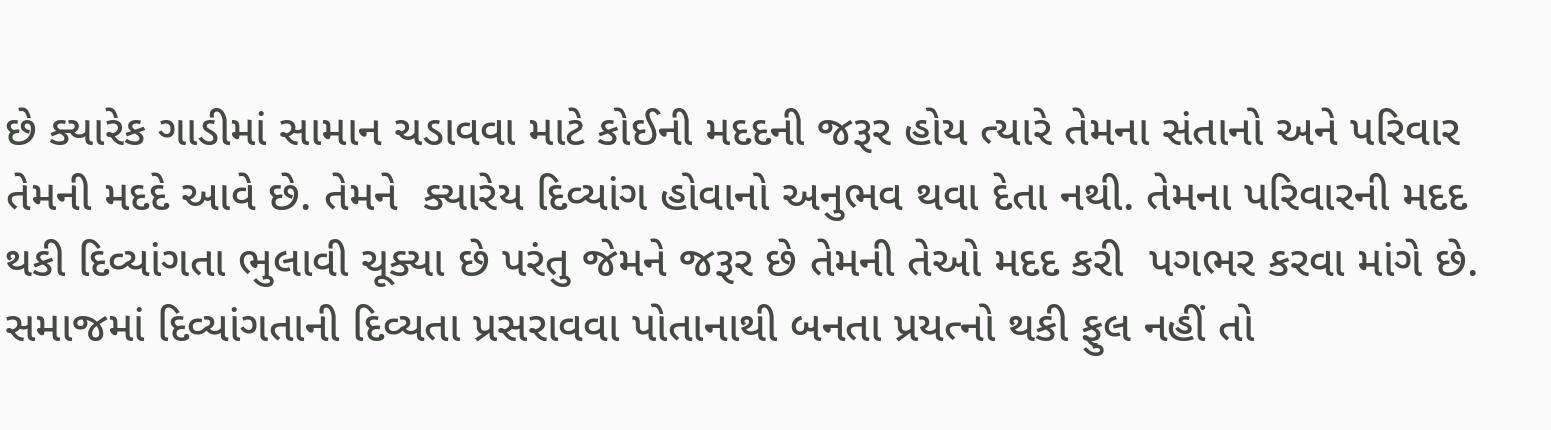છે ક્યારેક ગાડીમાં સામાન ચડાવવા માટે કોઈની મદદની જરૂર હોય ત્યારે તેમના સંતાનો અને પરિવાર તેમની મદદે આવે છે. તેમને  ક્યારેય દિવ્યાંગ હોવાનો અનુભવ થવા દેતા નથી. તેમના પરિવારની મદદ થકી દિવ્યાંગતા ભુલાવી ચૂક્યા છે પરંતુ જેમને જરૂર છે તેમની તેઓ મદદ કરી  પગભર કરવા માંગે છે. સમાજમાં દિવ્યાંગતાની દિવ્યતા પ્રસરાવવા પોતાનાથી બનતા પ્રયત્નો થકી ફુલ નહીં તો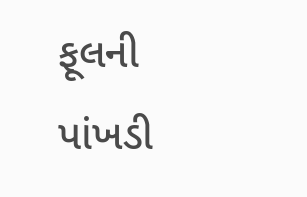ફૂલની પાંખડી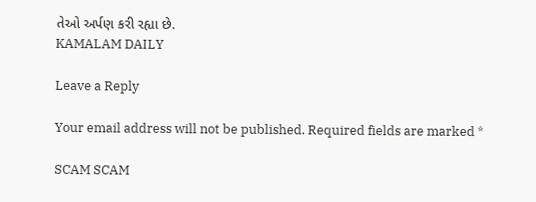તેઓ અર્પણ કરી રહ્યા છે.
KAMALAM DAILY

Leave a Reply

Your email address will not be published. Required fields are marked *

SCAM SCAM